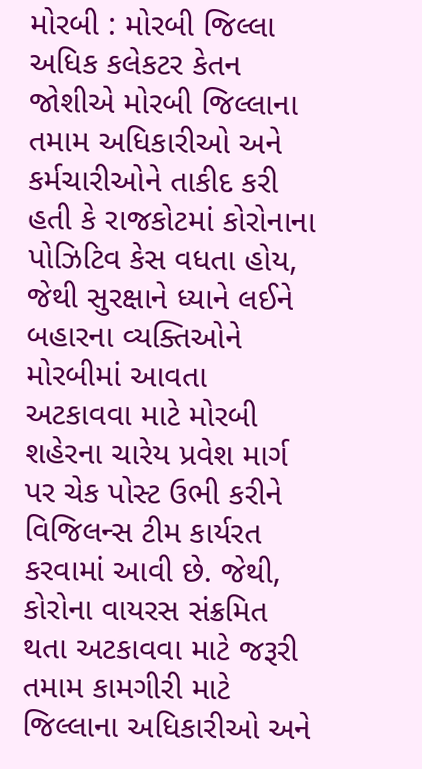મોરબી : મોરબી જિલ્લા અધિક કલેકટર કેતન જોશીએ મોરબી જિલ્લાના તમામ અધિકારીઓ અને કર્મચારીઓને તાકીદ કરી હતી કે રાજકોટમાં કોરોનાના પોઝિટિવ કેસ વધતા હોય, જેથી સુરક્ષાને ધ્યાને લઈને બહારના વ્યક્તિઓને મોરબીમાં આવતા અટકાવવા માટે મોરબી શહેરના ચારેય પ્રવેશ માર્ગ પર ચેક પોસ્ટ ઉભી કરીને વિજિલન્સ ટીમ કાર્યરત કરવામાં આવી છે. જેથી, કોરોના વાયરસ સંક્રમિત થતા અટકાવવા માટે જરૂરી તમામ કામગીરી માટે જિલ્લાના અધિકારીઓ અને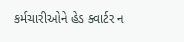કર્મચારીઓને હેડ ક્વાર્ટર ન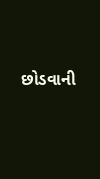છોડવાની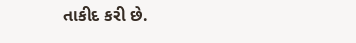તાકીદ કરી છે.